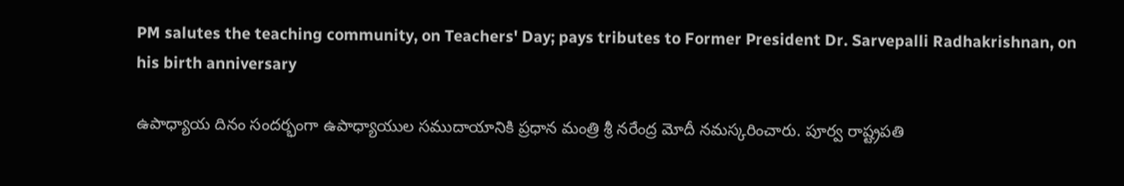PM salutes the teaching community, on Teachers' Day; pays tributes to Former President Dr. Sarvepalli Radhakrishnan, on his birth anniversary

ఉపాధ్యాయ దినం సంద‌ర్భంగా ఉపాధ్యాయుల స‌ముదాయానికి ప్ర‌ధాన మంత్రి శ్రీ న‌రేంద్ర మోదీ న‌మ‌స్క‌రించారు. పూర్వ రాష్ట్రప‌తి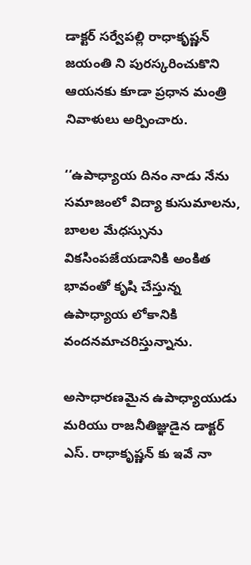డాక్ట‌ర్ స‌ర్వేప‌ల్లి రాధాకృష్ణ‌న్ జ‌యంతి ని పుర‌స్క‌రించుకొని ఆయ‌న‌కు కూడా ప్ర‌ధాన మంత్రి నివాళులు అర్పించారు.

‘‘ఉపాధ్యాయ దినం నాడు నేను స‌మాజంలో విద్యా కుసుమాల‌ను, బాలల మేధస్సును విక‌సింప‌జేయ‌డానికి అంకిత భావంతో కృషి చేస్తున్న ఉపాధ్యాయ లోకానికి వంద‌నమాచరిస్తున్నాను.

అసాధార‌ణ‌మైన ఉపాధ్యాయుడు మ‌రియు రాజ‌నీతిజ్ఞుడైన డాక్ట‌ర్ ఎస్‌. రాధాకృష్ణ‌న్ కు ఇవే నా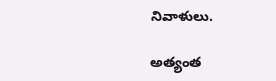నివాళులు.

అత్యంత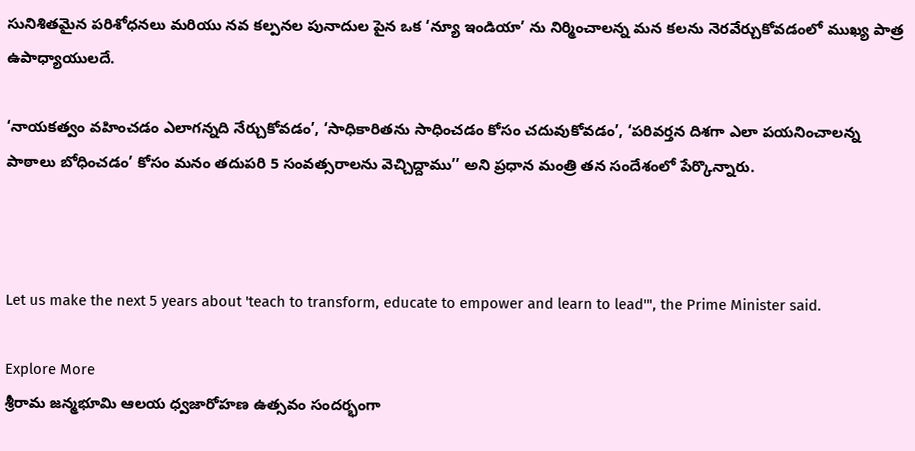సునిశిత‌మైన ప‌రిశోధ‌న‌లు మ‌రియు న‌వ క‌ల్ప‌న‌ల పునాదుల పైన ఒక ‘న్యూ ఇండియా’ ను నిర్మించాల‌న్న మ‌న క‌ల‌ను నెర‌వేర్చుకోవ‌డంలో ముఖ్య పాత్ర‌ ఉపాధ్యాయుల‌దే.

‘నాయ‌క‌త్వం వ‌హించ‌డం ఎలాగ‌న్న‌ది నేర్చుకోవ‌డం’, ‘సాధికారితను సాధించ‌డం కోసం చ‌దువుకోవ‌డం’, ‘ప‌రివ‌ర్త‌న దిశ‌గా ఎలా పయనించాలన్న పాఠాలు బోధించడం’ కోసం మనం త‌దుప‌రి 5 సంవ‌త్స‌రాల‌ను వెచ్చిద్దాము’’ అని ప్ర‌ధాన మంత్రి త‌న సందేశంలో పేర్కొన్నారు.



Let us make the next 5 years about 'teach to transform, educate to empower and learn to lead'", the Prime Minister said.

Explore More
శ్రీరామ జన్మభూమి ఆలయ ధ్వజారోహణ ఉత్సవం సందర్భంగా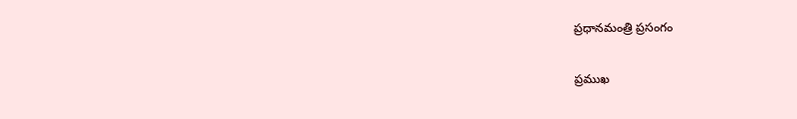ప్రధానమంత్రి ప్రసంగం

ప్రముఖ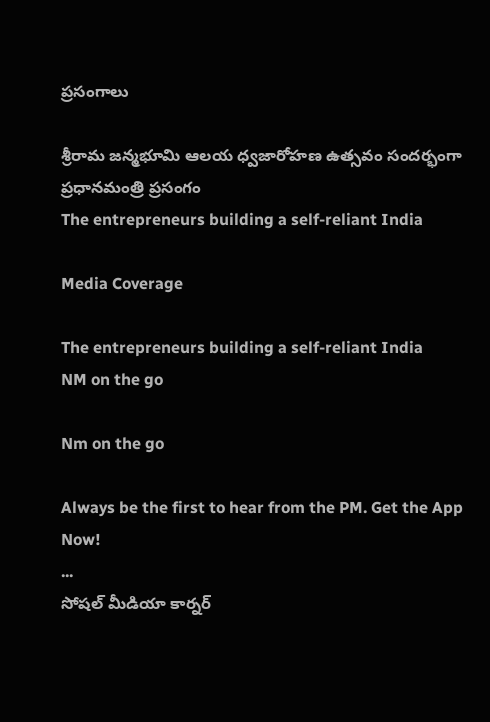ప్రసంగాలు

శ్రీరామ జన్మభూమి ఆలయ ధ్వజారోహణ ఉత్సవం సందర్భంగా ప్రధానమంత్రి ప్రసంగం
The entrepreneurs building a self-reliant India

Media Coverage

The entrepreneurs building a self-reliant India
NM on the go

Nm on the go

Always be the first to hear from the PM. Get the App Now!
...
సోషల్ మీడియా కార్నర్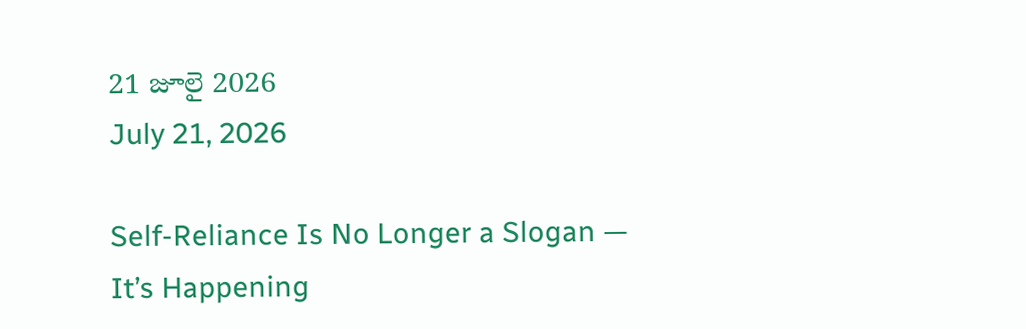21 జూలై 2026
July 21, 2026

Self-Reliance Is No Longer a Slogan — It’s Happening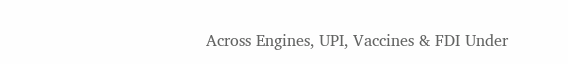Across Engines, UPI, Vaccines & FDI Under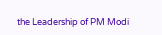the Leadership of PM Modi